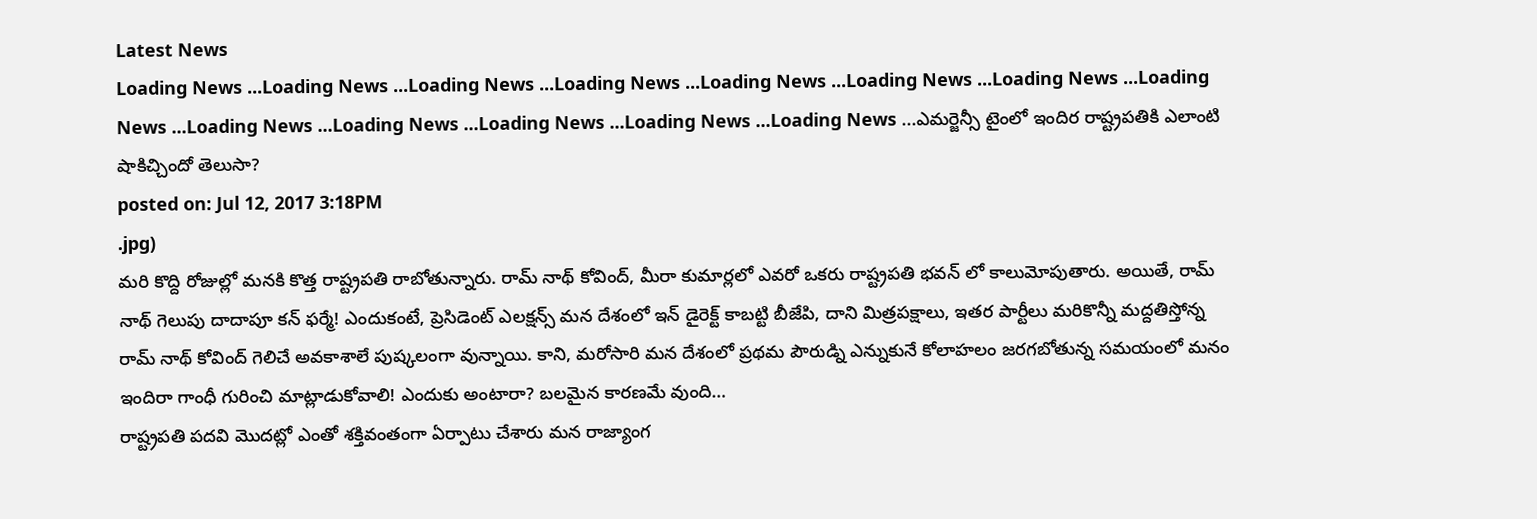Latest News
Loading News ...Loading News ...Loading News ...Loading News ...Loading News ...Loading News ...Loading News ...Loading News ...Loading News ...Loading News ...Loading News ...Loading News ...Loading News ...ఎమర్జెన్సీ టైంలో ఇందిర రాష్ట్రపతికి ఎలాంటి షాకిచ్చిందో తెలుసా?
posted on: Jul 12, 2017 3:18PM
.jpg)
మరి కొద్ది రోజుల్లో మనకి కొత్త రాష్ట్రపతి రాబోతున్నారు. రామ్ నాథ్ కోవింద్, మీరా కుమార్లలో ఎవరో ఒకరు రాష్ట్రపతి భవన్ లో కాలుమోపుతారు. అయితే, రామ్ నాథ్ గెలుపు దాదాపూ కన్ ఫర్మే! ఎందుకంటే, ప్రెసిడెంట్ ఎలక్షన్స్ మన దేశంలో ఇన్ డైరెక్ట్ కాబట్టి బీజేపి, దాని మిత్రపక్షాలు, ఇతర పార్టీలు మరికొన్నీ మద్దతిస్తోన్న రామ్ నాథ్ కోవింద్ గెలిచే అవకాశాలే పుష్కలంగా వున్నాయి. కాని, మరోసారి మన దేశంలో ప్రథమ పౌరుడ్ని ఎన్నుకునే కోలాహలం జరగబోతున్న సమయంలో మనం ఇందిరా గాంధీ గురించి మాట్లాడుకోవాలి! ఎందుకు అంటారా? బలమైన కారణమే వుంది…
రాష్ట్రపతి పదవి మొదట్లో ఎంతో శక్తివంతంగా ఏర్పాటు చేశారు మన రాజ్యాంగ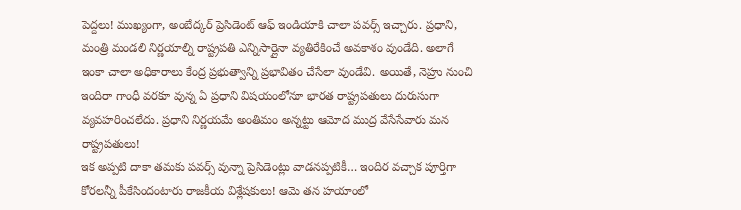పెద్దలు! ముఖ్యంగా, అంబేద్కర్ ప్రెసిడెంట్ ఆఫ్ ఇండియాకి చాలా పవర్స్ ఇచ్చారు. ప్రధాని, మంత్రి మండలి నిర్ణయాల్ని రాష్ట్రపతి ఎన్నిసార్లైనా వ్యతిరేకించే అవకాశం వుండేది. అలాగే ఇంకా చాలా అధికారాలు కేంద్ర ప్రభుత్వాన్ని ప్రభావితం చేసేలా వుండేవి. అయితే, నెహ్రు నుంచి ఇందిరా గాంధీ వరకూ వున్న ఏ ప్రధాని విషయంలోనూ భారత రాష్ట్రపతులు దురుసుగా వ్యవహరించలేదు. ప్రధాని నిర్ణయమే అంతిమం అన్నట్టు ఆమోద ముద్ర వేసేసేవారు మన రాష్ట్రపతులు!
ఇక అప్పటి దాకా తమకు పవర్స్ వున్నా ప్రెసిడెంట్లు వాడనప్పటికీ… ఇందిర వచ్చాక పూర్తిగా కోరలన్నీ పీకేసిందంటారు రాజకీయ విశ్లేషకులు! ఆమె తన హయాంలో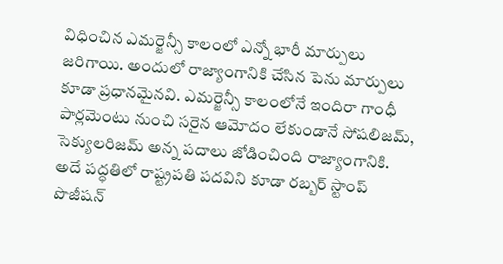విధించిన ఎమర్జెన్సీ కాలంలో ఎన్నో భారీ మార్పులు జరిగాయి. అందులో రాజ్యాంగానికి చేసిన పెను మార్పులు కూడా ప్రధానమైనవి. ఎమర్జెన్సీ కాలంలోనే ఇందిరా గాంధీ పార్లమెంటు నుంచి సరైన ఆమోదం లేకుండానే సోషలిజమ్, సెక్యులరిజమ్ అన్న పదాలు జోడించింది రాజ్యాంగానికి. అదే పద్ధతిలో రాష్ట్రపతి పదవిని కూడా రబ్బర్ స్టాంప్ పొజీషన్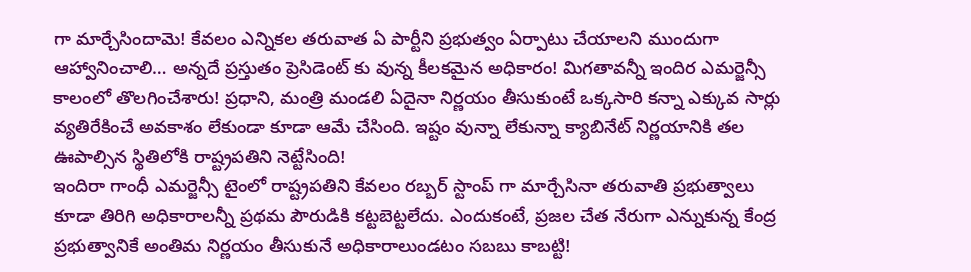గా మార్చేసిందామె! కేవలం ఎన్నికల తరువాత ఏ పార్టీని ప్రభుత్వం ఏర్పాటు చేయాలని ముందుగా ఆహ్వానించాలి… అన్నదే ప్రస్తుతం ప్రెసిడెంట్ కు వున్న కీలకమైన అధికారం! మిగతావన్నీ ఇందిర ఎమర్జెన్సీ కాలంలో తొలగించేశారు! ప్రధాని, మంత్రి మండలి ఏదైనా నిర్ణయం తీసుకుంటే ఒక్కసారి కన్నా ఎక్కువ సార్లు వ్యతిరేకించే అవకాశం లేకుండా కూడా ఆమే చేసింది. ఇష్టం వున్నా లేకున్నా క్యాబినేట్ నిర్ణయానికి తల ఊపాల్సిన స్థితిలోకి రాష్ట్రపతిని నెట్టేసింది!
ఇందిరా గాంధీ ఎమర్జెన్సీ టైంలో రాష్ట్రపతిని కేవలం రబ్బర్ స్టాంప్ గా మార్చేసినా తరువాతి ప్రభుత్వాలు కూడా తిరిగి అధికారాలన్నీ ప్రథమ పౌరుడికి కట్టబెట్టలేదు. ఎందుకంటే, ప్రజల చేత నేరుగా ఎన్నుకున్న కేంద్ర ప్రభుత్వానికే అంతిమ నిర్ణయం తీసుకునే అధికారాలుండటం సబబు కాబట్టి!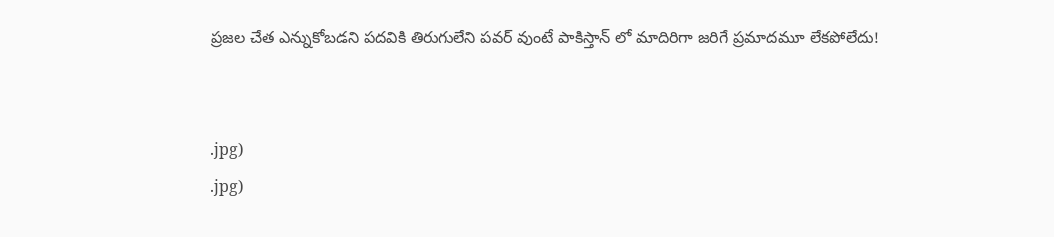ప్రజల చేత ఎన్నుకోబడని పదవికి తిరుగులేని పవర్ వుంటే పాకిస్తాన్ లో మాదిరిగా జరిగే ప్రమాదమూ లేకపోలేదు!


.jpg)
.jpg)